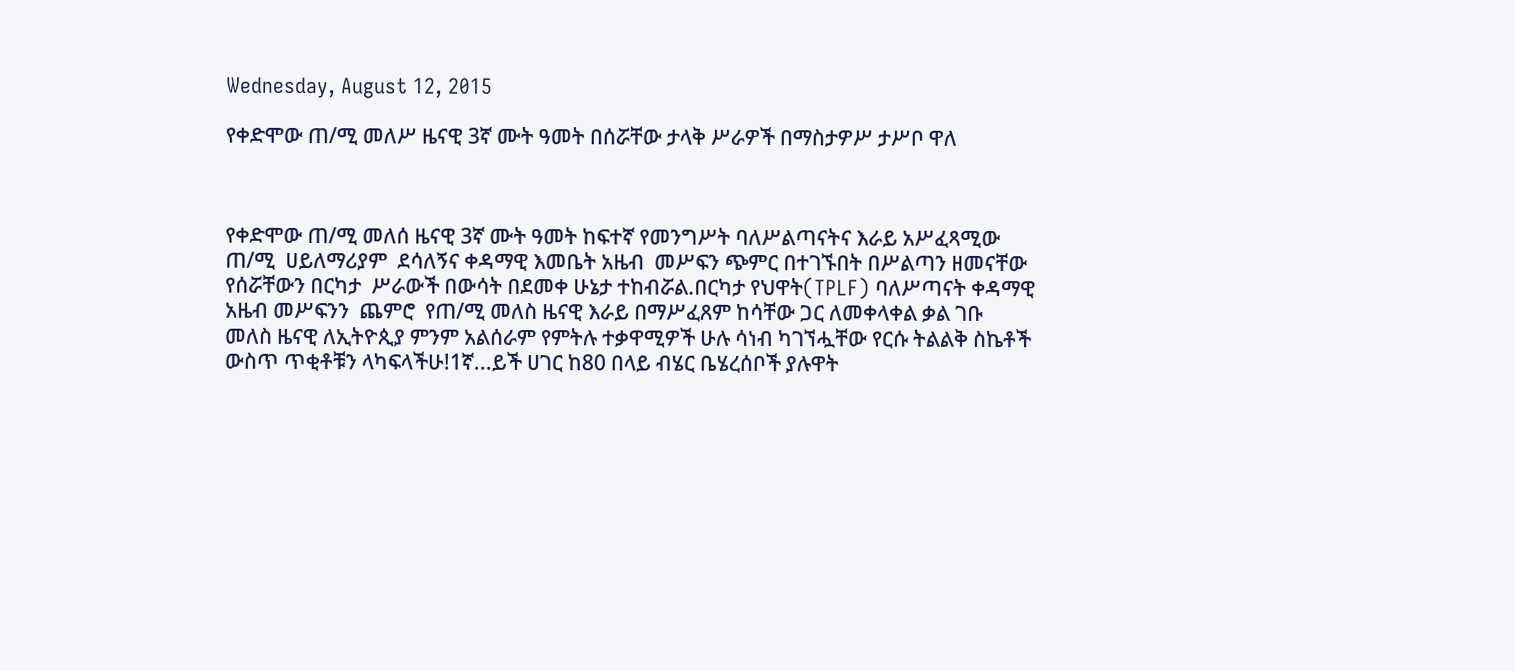Wednesday, August 12, 2015

የቀድሞው ጠ/ሚ መለሥ ዜናዊ 3ኛ ሙት ዓመት በሰሯቸው ታላቅ ሥራዎች በማስታዎሥ ታሥቦ ዋለ



የቀድሞው ጠ/ሚ መለሰ ዜናዊ 3ኛ ሙት ዓመት ከፍተኛ የመንግሥት ባለሥልጣናትና እራይ አሥፈጻሚው ጠ/ሚ  ሀይለማሪያም  ደሳለኝና ቀዳማዊ እመቤት አዜብ  መሥፍን ጭምር በተገኙበት በሥልጣን ዘመናቸው የሰሯቸውን በርካታ  ሥራውች በውሳት በደመቀ ሁኔታ ተከብሯል.በርካታ የህዋት(TPLF) ባለሥጣናት ቀዳማዊ አዜብ መሥፍንን  ጨምሮ  የጠ/ሚ መለስ ዜናዊ እራይ በማሥፈጸም ከሳቸው ጋር ለመቀላቀል ቃል ገቡ
መለስ ዜናዊ ለኢትዮጲያ ምንም አልሰራም የምትሉ ተቃዋሚዎች ሁሉ ሳነብ ካገኘሗቸው የርሱ ትልልቅ ስኬቶች ውስጥ ጥቂቶቹን ላካፍላችሁ!1ኛ...ይች ሀገር ከ80 በላይ ብሄር ቤሄረሰቦች ያሉዋት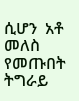ሲሆን  አቶ መለስ የመጡበት ትግራይ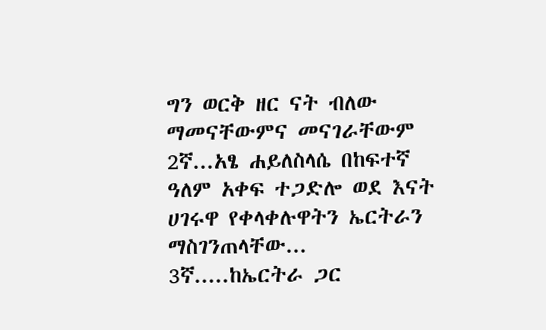ግን ወርቅ ዘር ናት ብለው ማመናቸውምና መናገራቸውም
2ኛ...አፄ ሐይለስላሴ በከፍተኛ ዓለም አቀፍ ተጋድሎ ወደ እናት ሀገሩዋ የቀላቀሉዋትን ኤርትራን
ማስገንጠላቸው...
3ኛ.....ከኤርትራ ጋር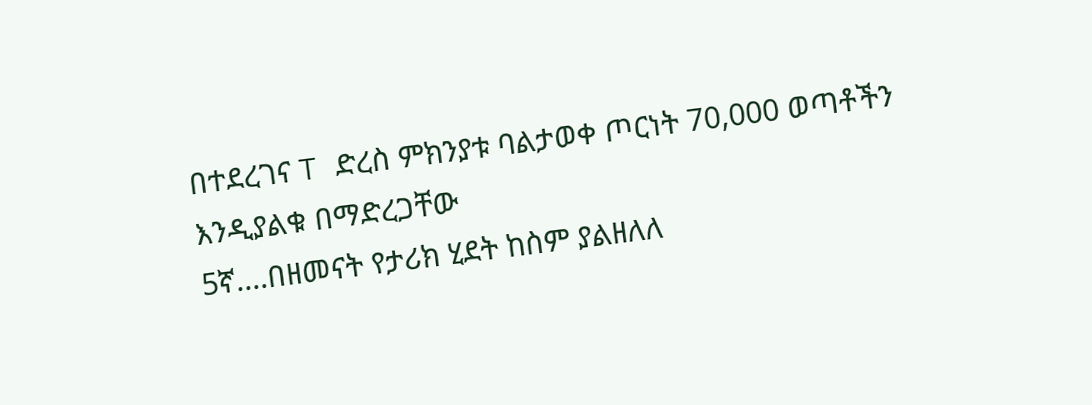በተደረገና T ድረስ ምክንያቱ ባልታወቀ ጦርነት 70,000 ወጣቶችን እንዲያልቁ በማድረጋቸው
5ኛ....በዘመናት የታሪክ ሂደት ከስም ያልዘለለ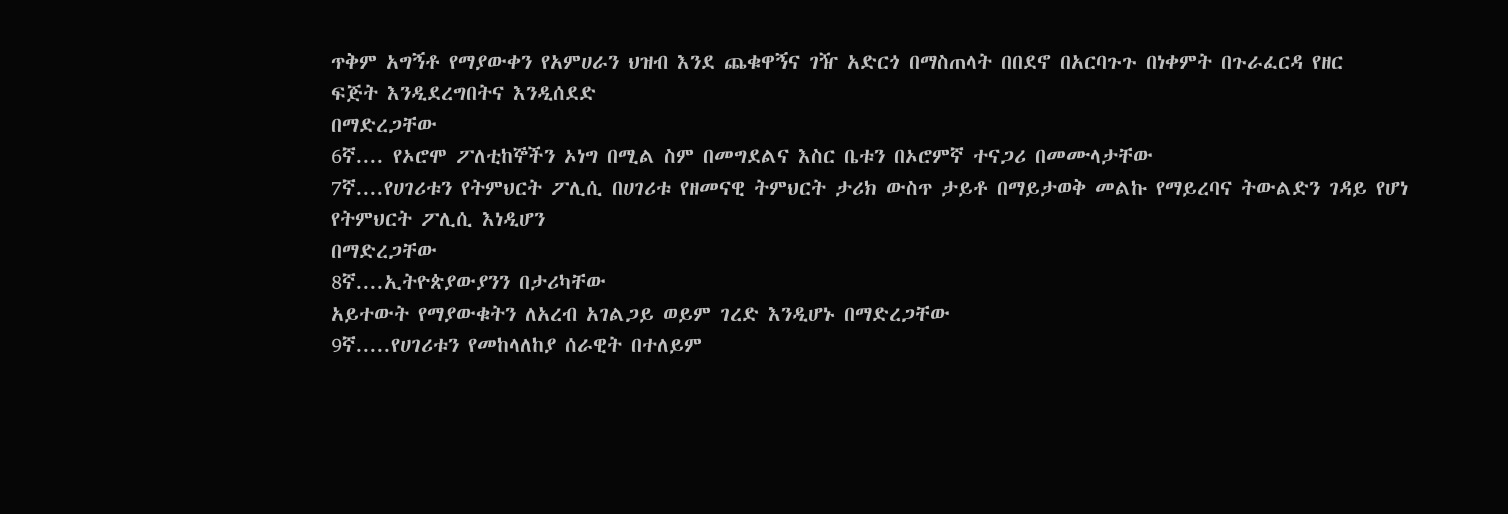ጥቅም አግኝቶ የማያውቀን የአምሀራን ህዝብ እንደ ጨቁዋኝና ገዥ አድርጎ በማስጠላት በበደኖ በአርባጉጉ በነቀምት በጉራፈርዳ የዘር
ፍጅት እንዲደረግበትና እንዲሰደድ
በማድረጋቸው
6ኛ.... የኦሮሞ ፖለቲከኞችን ኦነግ በሚል ስም በመግደልና እስር ቤቱን በኦሮምኛ ተናጋሪ በመሙላታቸው
7ኛ....የሀገሪቱን የትምህርት ፖሊሲ በሀገሪቱ የዘመናዊ ትምህርት ታሪክ ውስጥ ታይቶ በማይታወቅ መልኩ የማይረባና ትውልድን ገዳይ የሆነ የትምህርት ፖሊሲ እነዲሆን
በማድረጋቸው
8ኛ....ኢትዮጵያውያንን በታሪካቸው
አይተውት የማያውቁትን ለአረብ አገልጋይ ወይም ገረድ እንዲሆኑ በማድረጋቸው
9ኛ.....የሀገሪቱን የመከላለከያ ሰራዊት በተለይም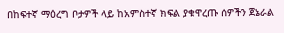በከፍተኛ ማዕረግ ቦታዎች ላይ ከአምስተኛ ክፍል ያቁዋረጡ ሰዎችን ጀኔራል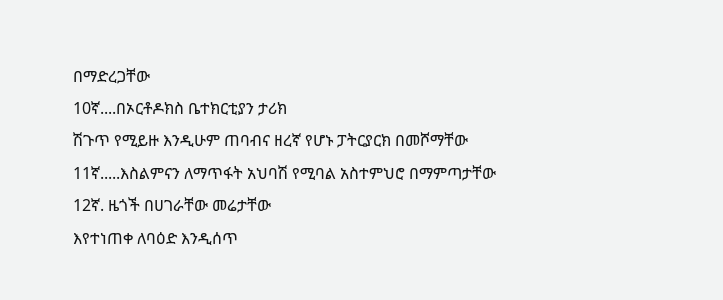በማድረጋቸው
10ኛ....በኦርቶዶክስ ቤተክርቲያን ታሪክ
ሽጉጥ የሚይዙ እንዲሁም ጠባብና ዘረኛ የሆኑ ፓትርያርክ በመሾማቸው
11ኛ.....እስልምናን ለማጥፋት አህባሽ የሚባል አስተምህሮ በማምጣታቸው
12ኛ. ዜጎች በሀገራቸው መሬታቸው
እየተነጠቀ ለባዕድ እንዲሰጥ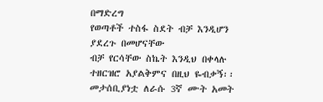በማድረግ
የወጣቶች ተስፋ ስደት ብቻ እንዲሆን
ያደረጉ በመሆናቸው
ብቻ የርሳቸው ስኬት እንዲህ በቀላሉ ተዘርዝሮ አያልቅምና በዚህ ዬብቃኝ፡፡
መታሰቢያነቷ ለራሱ 3ኛ ሙት አመት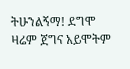ትሁንልኝማ! ደግሞ ዛሬም ጀግና አይሞትም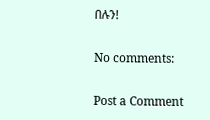በሉን!

No comments:

Post a Comment